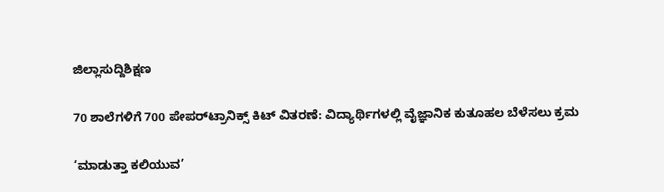ಜಿಲ್ಲಾಸುದ್ದಿಶಿಕ್ಷಣ

70 ಶಾಲೆಗಳಿಗೆ 700 ಪೇಪರ್‌ಟ್ರಾನಿಕ್ಸ್ ಕಿಟ್ ವಿತರಣೆ: ವಿದ್ಯಾರ್ಥಿಗಳಲ್ಲಿ ವೈಜ್ಞಾನಿಕ ಕುತೂಹಲ ಬೆಳೆಸಲು ಕ್ರಮ

‘ಮಾಡುತ್ತಾ ಕಲಿಯುವ’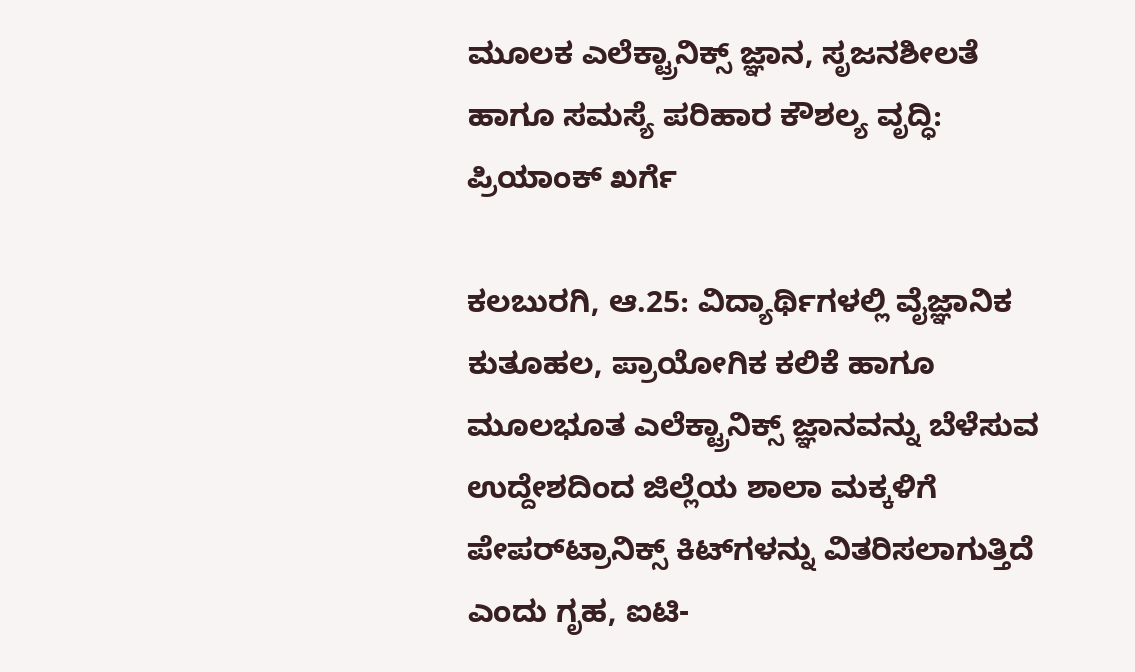ಮೂಲಕ ಎಲೆಕ್ಟ್ರಾನಿಕ್ಸ್ ಜ್ಞಾನ, ಸೃಜನಶೀಲತೆ ಹಾಗೂ ಸಮಸ್ಯೆ ಪರಿಹಾರ ಕೌಶಲ್ಯ ವೃದ್ಧಿ: ಪ್ರಿಯಾಂಕ್ ಖರ್ಗೆ

ಕಲಬುರಗಿ, ಆ.25: ವಿದ್ಯಾರ್ಥಿಗಳಲ್ಲಿ ವೈಜ್ಞಾನಿಕ ಕುತೂಹಲ, ಪ್ರಾಯೋಗಿಕ ಕಲಿಕೆ ಹಾಗೂ ಮೂಲಭೂತ ಎಲೆಕ್ಟ್ರಾನಿಕ್ಸ್ ಜ್ಞಾನವನ್ನು ಬೆಳೆಸುವ ಉದ್ದೇಶದಿಂದ ಜಿಲ್ಲೆಯ ಶಾಲಾ ಮಕ್ಕಳಿಗೆ ಪೇಪರ್‌ಟ್ರಾನಿಕ್ಸ್ ಕಿಟ್‌ಗಳನ್ನು ವಿತರಿಸಲಾಗುತ್ತಿದೆ ಎಂದು ಗೃಹ, ಐಟಿ-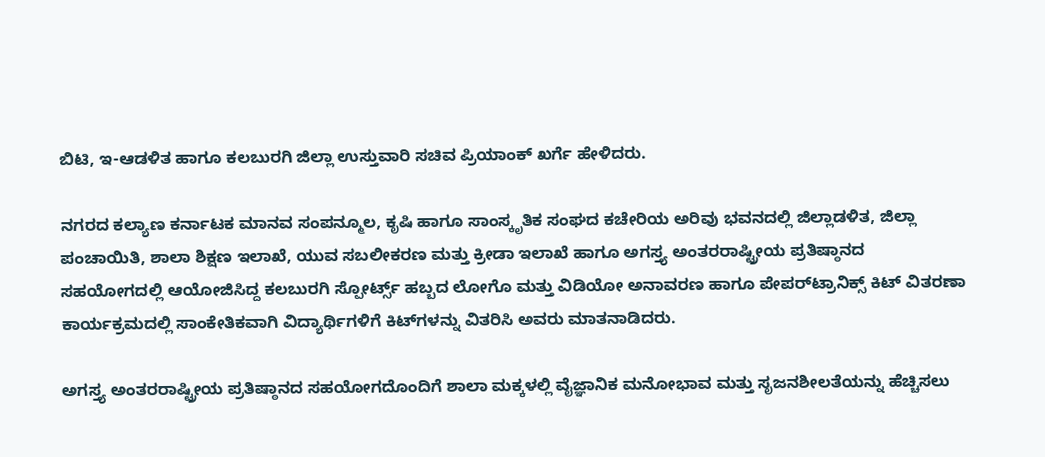ಬಿಟಿ, ಇ-ಆಡಳಿತ ಹಾಗೂ ಕಲಬುರಗಿ ಜಿಲ್ಲಾ ಉಸ್ತುವಾರಿ ಸಚಿವ ಪ್ರಿಯಾಂಕ್ ಖರ್ಗೆ ಹೇಳಿದರು.

ನಗರದ ಕಲ್ಯಾಣ ಕರ್ನಾಟಕ ಮಾನವ ಸಂಪನ್ಮೂಲ, ಕೃಷಿ ಹಾಗೂ ಸಾಂಸ್ಕೃತಿಕ ಸಂಘದ ಕಚೇರಿಯ ಅರಿವು ಭವನದಲ್ಲಿ ಜಿಲ್ಲಾಡಳಿತ, ಜಿಲ್ಲಾ ಪಂಚಾಯಿತಿ, ಶಾಲಾ ಶಿಕ್ಷಣ ಇಲಾಖೆ, ಯುವ ಸಬಲೀಕರಣ ಮತ್ತು ಕ್ರೀಡಾ ಇಲಾಖೆ ಹಾಗೂ ಅಗಸ್ತ್ಯ ಅಂತರರಾಷ್ಟ್ರೀಯ ಪ್ರತಿಷ್ಠಾನದ ಸಹಯೋಗದಲ್ಲಿ ಆಯೋಜಿಸಿದ್ದ ಕಲಬುರಗಿ ಸ್ಪೋರ್ಟ್ಸ್ ಹಬ್ಬದ ಲೋಗೊ ಮತ್ತು ವಿಡಿಯೋ ಅನಾವರಣ ಹಾಗೂ ಪೇಪರ್‌ಟ್ರಾನಿಕ್ಸ್ ಕಿಟ್ ವಿತರಣಾ ಕಾರ್ಯಕ್ರಮದಲ್ಲಿ ಸಾಂಕೇತಿಕವಾಗಿ ವಿದ್ಯಾರ್ಥಿಗಳಿಗೆ ಕಿಟ್‌ಗಳನ್ನು ವಿತರಿಸಿ ಅವರು ಮಾತನಾಡಿದರು.

ಅಗಸ್ತ್ಯ ಅಂತರರಾಷ್ಟ್ರೀಯ ಪ್ರತಿಷ್ಠಾನದ ಸಹಯೋಗದೊಂದಿಗೆ ಶಾಲಾ ಮಕ್ಕಳಲ್ಲಿ ವೈಜ್ಞಾನಿಕ ಮನೋಭಾವ ಮತ್ತು ಸೃಜನಶೀಲತೆಯನ್ನು ಹೆಚ್ಚಿಸಲು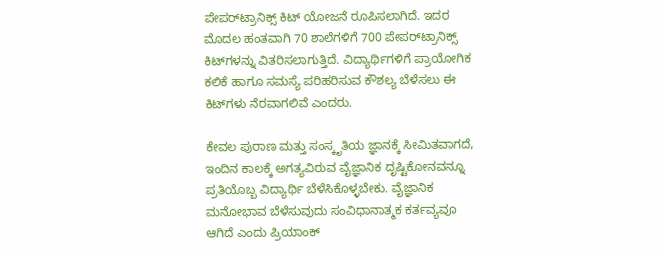ಪೇಪರ್‌ಟ್ರಾನಿಕ್ಸ್ ಕಿಟ್ ಯೋಜನೆ ರೂಪಿಸಲಾಗಿದೆ. ಇದರ ಮೊದಲ ಹಂತವಾಗಿ 70 ಶಾಲೆಗಳಿಗೆ 700 ಪೇಪರ್‌ಟ್ರಾನಿಕ್ಸ್ ಕಿಟ್‌ಗಳನ್ನು ವಿತರಿಸಲಾಗುತ್ತಿದೆ. ವಿದ್ಯಾರ್ಥಿಗಳಿಗೆ ಪ್ರಾಯೋಗಿಕ ಕಲಿಕೆ ಹಾಗೂ ಸಮಸ್ಯೆ ಪರಿಹರಿಸುವ ಕೌಶಲ್ಯ ಬೆಳೆಸಲು ಈ ಕಿಟ್‌ಗಳು ನೆರವಾಗಲಿವೆ ಎಂದರು.

ಕೇವಲ ಪುರಾಣ ಮತ್ತು ಸಂಸ್ಕೃತಿಯ ಜ್ಞಾನಕ್ಕೆ ಸೀಮಿತವಾಗದೆ, ಇಂದಿನ ಕಾಲಕ್ಕೆ ಅಗತ್ಯವಿರುವ ವೈಜ್ಞಾನಿಕ ದೃಷ್ಟಿಕೋನವನ್ನೂ ಪ್ರತಿಯೊಬ್ಬ ವಿದ್ಯಾರ್ಥಿ ಬೆಳೆಸಿಕೊಳ್ಳಬೇಕು. ವೈಜ್ಞಾನಿಕ ಮನೋಭಾವ ಬೆಳೆಸುವುದು ಸಂವಿಧಾನಾತ್ಮಕ ಕರ್ತವ್ಯವೂ ಆಗಿದೆ ಎಂದು ಪ್ರಿಯಾಂಕ್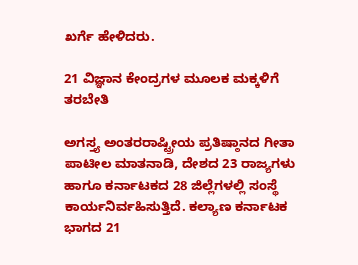ಖರ್ಗೆ ಹೇಳಿದರು.

21 ವಿಜ್ಞಾನ ಕೇಂದ್ರಗಳ ಮೂಲಕ ಮಕ್ಕಳಿಗೆ ತರಬೇತಿ

ಅಗಸ್ತ್ಯ ಅಂತರರಾಷ್ಟ್ರೀಯ ಪ್ರತಿಷ್ಠಾನದ ಗೀತಾ ಪಾಟೀಲ ಮಾತನಾಡಿ, ದೇಶದ 23 ರಾಜ್ಯಗಳು ಹಾಗೂ ಕರ್ನಾಟಕದ 28 ಜಿಲ್ಲೆಗಳಲ್ಲಿ ಸಂಸ್ಥೆ ಕಾರ್ಯನಿರ್ವಹಿಸುತ್ತಿದೆ. ಕಲ್ಯಾಣ ಕರ್ನಾಟಕ ಭಾಗದ 21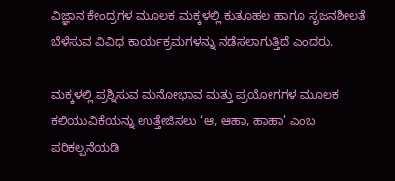ವಿಜ್ಞಾನ ಕೇಂದ್ರಗಳ ಮೂಲಕ ಮಕ್ಕಳಲ್ಲಿ ಕುತೂಹಲ ಹಾಗೂ ಸೃಜನಶೀಲತೆ ಬೆಳೆಸುವ ವಿವಿಧ ಕಾರ್ಯಕ್ರಮಗಳನ್ನು ನಡೆಸಲಾಗುತ್ತಿದೆ ಎಂದರು.

ಮಕ್ಕಳಲ್ಲಿ ಪ್ರಶ್ನಿಸುವ ಮನೋಭಾವ ಮತ್ತು ಪ್ರಯೋಗಗಳ ಮೂಲಕ ಕಲಿಯುವಿಕೆಯನ್ನು ಉತ್ತೇಜಿಸಲು ‘ಆ, ಆಹಾ, ಹಾಹಾ’ ಎಂಬ ಪರಿಕಲ್ಪನೆಯಡಿ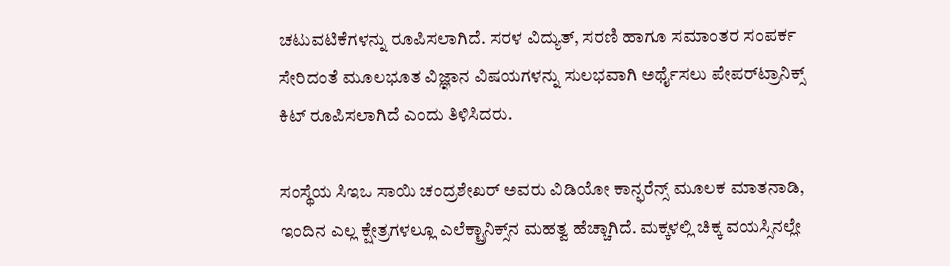ಚಟುವಟಿಕೆಗಳನ್ನು ರೂಪಿಸಲಾಗಿದೆ. ಸರಳ ವಿದ್ಯುತ್, ಸರಣಿ ಹಾಗೂ ಸಮಾಂತರ ಸಂಪರ್ಕ ಸೇರಿದಂತೆ ಮೂಲಭೂತ ವಿಜ್ಞಾನ ವಿಷಯಗಳನ್ನು ಸುಲಭವಾಗಿ ಅರ್ಥೈಸಲು ಪೇಪರ್‌ಟ್ರಾನಿಕ್ಸ್ ಕಿಟ್ ರೂಪಿಸಲಾಗಿದೆ ಎಂದು ತಿಳಿಸಿದರು.

ಸಂಸ್ಥೆಯ ಸಿಇಒ ಸಾಯಿ ಚಂದ್ರಶೇಖರ್ ಅವರು ವಿಡಿಯೋ ಕಾನ್ಫರೆನ್ಸ್ ಮೂಲಕ ಮಾತನಾಡಿ, ಇಂದಿನ ಎಲ್ಲ ಕ್ಷೇತ್ರಗಳಲ್ಲೂ ಎಲೆಕ್ಟ್ರಾನಿಕ್ಸ್‌ನ ಮಹತ್ವ ಹೆಚ್ಚಾಗಿದೆ. ಮಕ್ಕಳಲ್ಲಿ ಚಿಕ್ಕ ವಯಸ್ಸಿನಲ್ಲೇ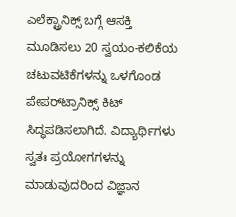ಎಲೆಕ್ಟ್ರಾನಿಕ್ಸ್ ಬಗ್ಗೆ ಆಸಕ್ತಿ ಮೂಡಿಸಲು 20 ಸ್ವಯಂ-ಕಲಿಕೆಯ ಚಟುವಟಿಕೆಗಳನ್ನು ಒಳಗೊಂಡ ಪೇಪರ್‌ಟ್ರಾನಿಕ್ಸ್ ಕಿಟ್ ಸಿದ್ಧಪಡಿಸಲಾಗಿದೆ. ವಿದ್ಯಾರ್ಥಿಗಳು ಸ್ವತಃ ಪ್ರಯೋಗಗಳನ್ನು ಮಾಡುವುದರಿಂದ ವಿಜ್ಞಾನ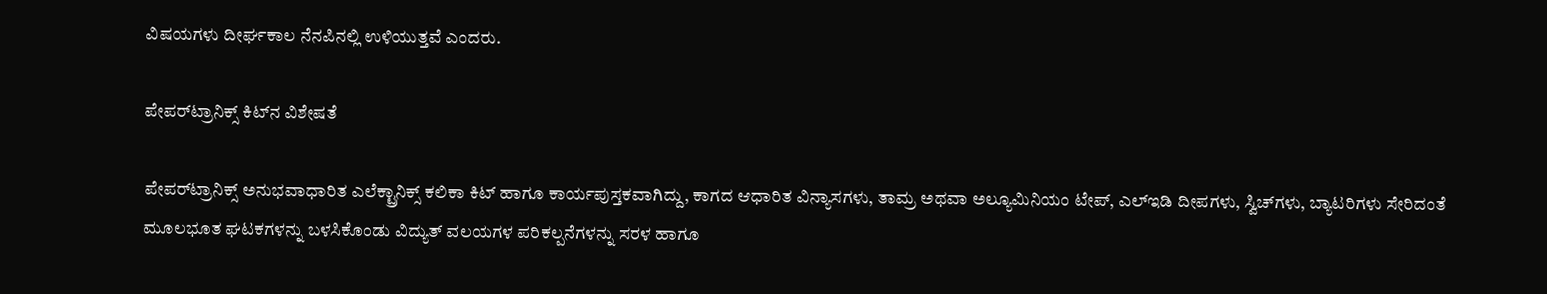ವಿಷಯಗಳು ದೀರ್ಘಕಾಲ ನೆನಪಿನಲ್ಲಿ ಉಳಿಯುತ್ತವೆ ಎಂದರು.

ಪೇಪರ್‌ಟ್ರಾನಿಕ್ಸ್ ಕಿಟ್‌ನ ವಿಶೇಷತೆ

ಪೇಪರ್‌ಟ್ರಾನಿಕ್ಸ್ ಅನುಭವಾಧಾರಿತ ಎಲೆಕ್ಟ್ರಾನಿಕ್ಸ್ ಕಲಿಕಾ ಕಿಟ್ ಹಾಗೂ ಕಾರ್ಯಪುಸ್ತಕವಾಗಿದ್ದು, ಕಾಗದ ಆಧಾರಿತ ವಿನ್ಯಾಸಗಳು, ತಾಮ್ರ ಅಥವಾ ಅಲ್ಯೂಮಿನಿಯಂ ಟೇಪ್, ಎಲ್‌ಇಡಿ ದೀಪಗಳು, ಸ್ವಿಚ್‌ಗಳು, ಬ್ಯಾಟರಿಗಳು ಸೇರಿದಂತೆ ಮೂಲಭೂತ ಘಟಕಗಳನ್ನು ಬಳಸಿಕೊಂಡು ವಿದ್ಯುತ್ ವಲಯಗಳ ಪರಿಕಲ್ಪನೆಗಳನ್ನು ಸರಳ ಹಾಗೂ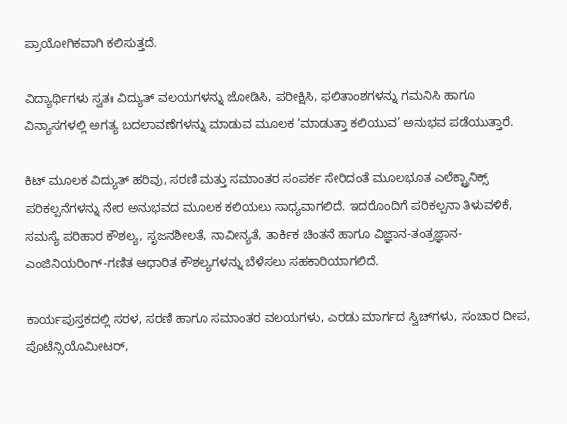ಪ್ರಾಯೋಗಿಕವಾಗಿ ಕಲಿಸುತ್ತದೆ.

ವಿದ್ಯಾರ್ಥಿಗಳು ಸ್ವತಃ ವಿದ್ಯುತ್ ವಲಯಗಳನ್ನು ಜೋಡಿಸಿ, ಪರೀಕ್ಷಿಸಿ, ಫಲಿತಾಂಶಗಳನ್ನು ಗಮನಿಸಿ ಹಾಗೂ ವಿನ್ಯಾಸಗಳಲ್ಲಿ ಅಗತ್ಯ ಬದಲಾವಣೆಗಳನ್ನು ಮಾಡುವ ಮೂಲಕ ‘ಮಾಡುತ್ತಾ ಕಲಿಯುವ’ ಅನುಭವ ಪಡೆಯುತ್ತಾರೆ.

ಕಿಟ್ ಮೂಲಕ ವಿದ್ಯುತ್ ಹರಿವು, ಸರಣಿ ಮತ್ತು ಸಮಾಂತರ ಸಂಪರ್ಕ ಸೇರಿದಂತೆ ಮೂಲಭೂತ ಎಲೆಕ್ಟ್ರಾನಿಕ್ಸ್ ಪರಿಕಲ್ಪನೆಗಳನ್ನು ನೇರ ಅನುಭವದ ಮೂಲಕ ಕಲಿಯಲು ಸಾಧ್ಯವಾಗಲಿದೆ. ಇದರೊಂದಿಗೆ ಪರಿಕಲ್ಪನಾ ತಿಳುವಳಿಕೆ, ಸಮಸ್ಯೆ ಪರಿಹಾರ ಕೌಶಲ್ಯ, ಸೃಜನಶೀಲತೆ, ನಾವೀನ್ಯತೆ, ತಾರ್ಕಿಕ ಚಿಂತನೆ ಹಾಗೂ ವಿಜ್ಞಾನ-ತಂತ್ರಜ್ಞಾನ-ಎಂಜಿನಿಯರಿಂಗ್-ಗಣಿತ ಆಧಾರಿತ ಕೌಶಲ್ಯಗಳನ್ನು ಬೆಳೆಸಲು ಸಹಕಾರಿಯಾಗಲಿದೆ.

ಕಾರ್ಯಪುಸ್ತಕದಲ್ಲಿ ಸರಳ, ಸರಣಿ ಹಾಗೂ ಸಮಾಂತರ ವಲಯಗಳು, ಎರಡು ಮಾರ್ಗದ ಸ್ವಿಚ್‌ಗಳು, ಸಂಚಾರ ದೀಪ, ಪೊಟೆನ್ಸಿಯೊಮೀಟರ್,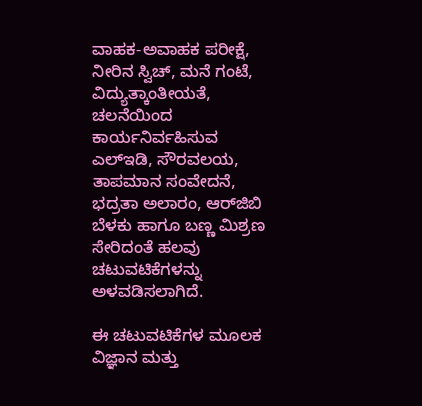ವಾಹಕ-ಅವಾಹಕ ಪರೀಕ್ಷೆ, ನೀರಿನ ಸ್ವಿಚ್, ಮನೆ ಗಂಟೆ, ವಿದ್ಯುತ್ಕಾಂತೀಯತೆ, ಚಲನೆಯಿಂದ ಕಾರ್ಯನಿರ್ವಹಿಸುವ ಎಲ್‌ಇಡಿ, ಸೌರವಲಯ, ತಾಪಮಾನ ಸಂವೇದನೆ, ಭದ್ರತಾ ಅಲಾರಂ, ಆರ್‌ಜಿಬಿ ಬೆಳಕು ಹಾಗೂ ಬಣ್ಣ ಮಿಶ್ರಣ ಸೇರಿದಂತೆ ಹಲವು ಚಟುವಟಿಕೆಗಳನ್ನು ಅಳವಡಿಸಲಾಗಿದೆ.

ಈ ಚಟುವಟಿಕೆಗಳ ಮೂಲಕ ವಿಜ್ಞಾನ ಮತ್ತು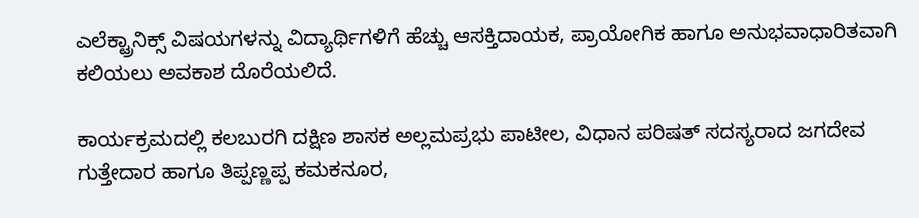ಎಲೆಕ್ಟ್ರಾನಿಕ್ಸ್ ವಿಷಯಗಳನ್ನು ವಿದ್ಯಾರ್ಥಿಗಳಿಗೆ ಹೆಚ್ಚು ಆಸಕ್ತಿದಾಯಕ, ಪ್ರಾಯೋಗಿಕ ಹಾಗೂ ಅನುಭವಾಧಾರಿತವಾಗಿ ಕಲಿಯಲು ಅವಕಾಶ ದೊರೆಯಲಿದೆ.

ಕಾರ್ಯಕ್ರಮದಲ್ಲಿ ಕಲಬುರಗಿ ದಕ್ಷಿಣ ಶಾಸಕ ಅಲ್ಲಮಪ್ರಭು ಪಾಟೀಲ, ವಿಧಾನ ಪರಿಷತ್ ಸದಸ್ಯರಾದ ಜಗದೇವ ಗುತ್ತೇದಾರ ಹಾಗೂ ತಿಪ್ಪಣ್ಣಪ್ಪ ಕಮಕನೂರ,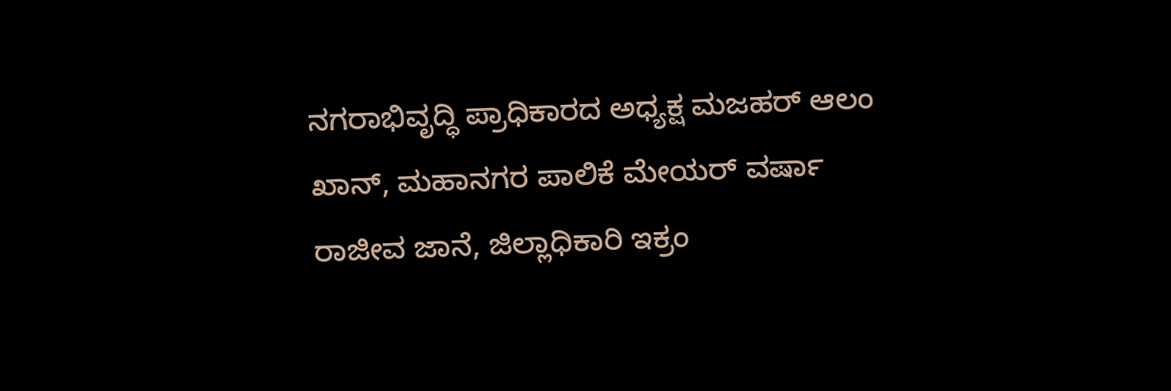ನಗರಾಭಿವೃದ್ಧಿ ಪ್ರಾಧಿಕಾರದ ಅಧ್ಯಕ್ಷ ಮಜಹರ್ ಆಲಂ ಖಾನ್, ಮಹಾನಗರ ಪಾಲಿಕೆ ಮೇಯರ್ ವರ್ಷಾ ರಾಜೀವ ಜಾನೆ, ಜಿಲ್ಲಾಧಿಕಾರಿ ಇಕ್ರಂ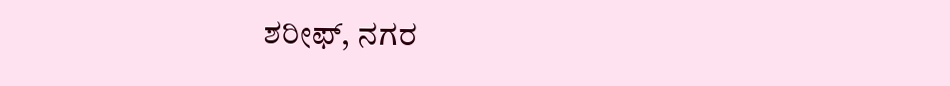ಶರೀಫ್, ನಗರ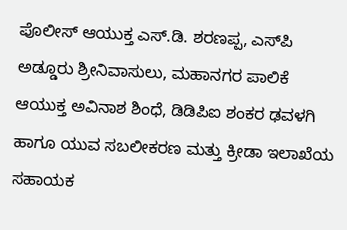ಪೊಲೀಸ್ ಆಯುಕ್ತ ಎಸ್.ಡಿ. ಶರಣಪ್ಪ, ಎಸ್‌ಪಿ ಅಡ್ಡೂರು ಶ್ರೀನಿವಾಸುಲು, ಮಹಾನಗರ ಪಾಲಿಕೆ ಆಯುಕ್ತ ಅವಿನಾಶ ಶಿಂಧೆ, ಡಿಡಿಪಿಐ ಶಂಕರ ಢವಳಗಿ ಹಾಗೂ ಯುವ ಸಬಲೀಕರಣ ಮತ್ತು ಕ್ರೀಡಾ ಇಲಾಖೆಯ ಸಹಾಯಕ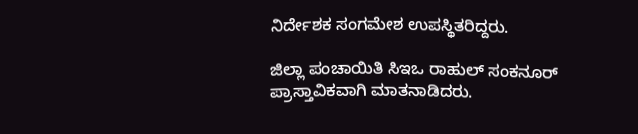ನಿರ್ದೇಶಕ ಸಂಗಮೇಶ ಉಪಸ್ಥಿತರಿದ್ದರು.

ಜಿಲ್ಲಾ ಪಂಚಾಯಿತಿ ಸಿಇಒ ರಾಹುಲ್ ಸಂಕನೂರ್ ಪ್ರಾಸ್ತಾವಿಕವಾಗಿ ಮಾತನಾಡಿದರು.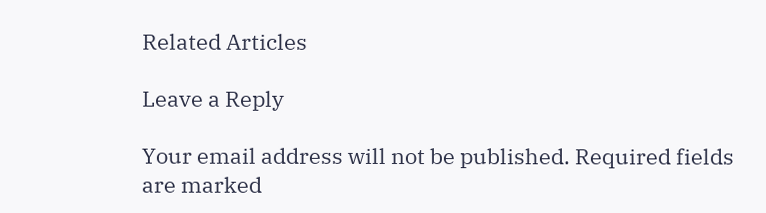Related Articles

Leave a Reply

Your email address will not be published. Required fields are marked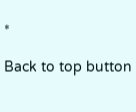*

Back to top button